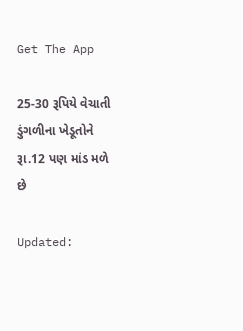Get The App

25-30 રૂપિયે વેચાતી ડુંગળીના ખેડૂતોને રૂા.12 પણ માંડ મળે છે

Updated: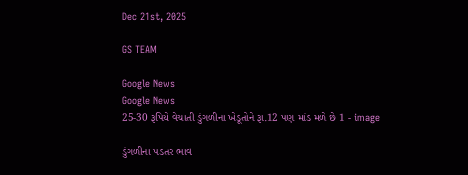Dec 21st, 2025

GS TEAM

Google News
Google News
25-30 રૂપિયે વેચાતી ડુંગળીના ખેડૂતોને રૂા.12 પણ માંડ મળે છે 1 - image

ડુંગળીના પડતર ભાવ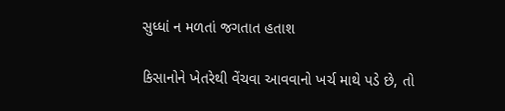સુધ્ધાં ન મળતાં જગતાત હતાશ

કિસાનોને ખેતરેથી વેંચવા આવવાનો ખર્ચ માથે પડે છે, તો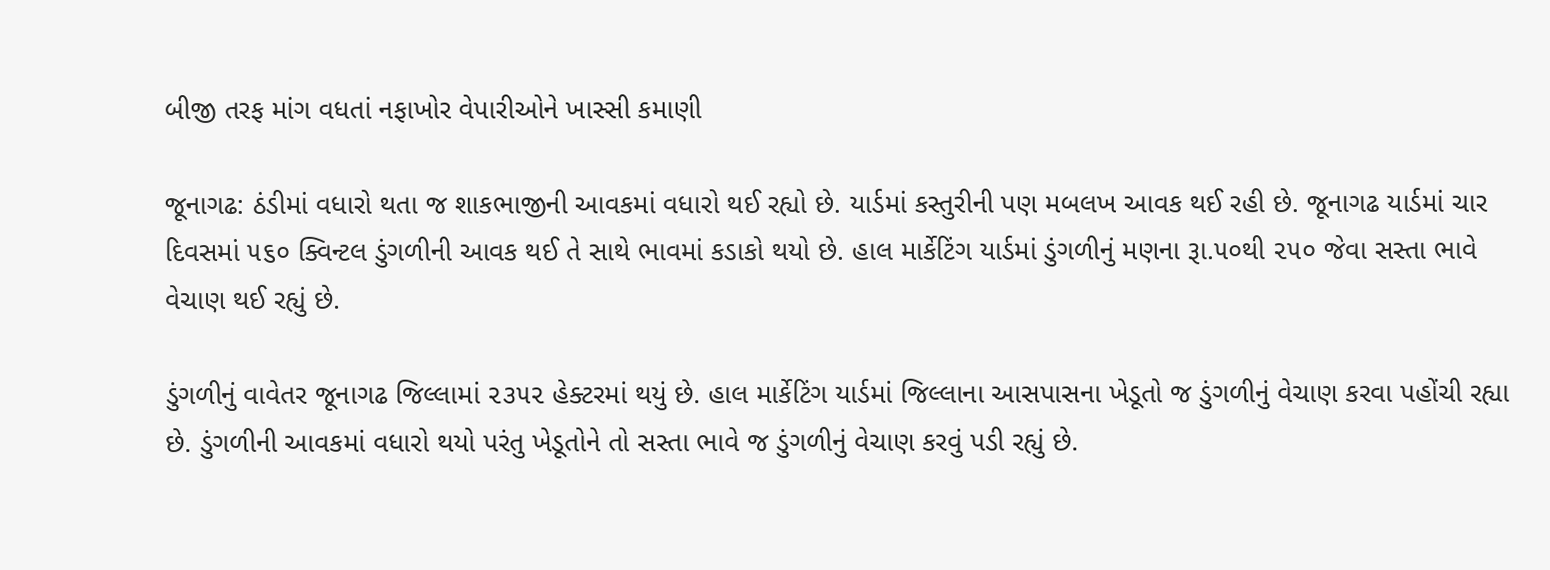બીજી તરફ માંગ વધતાં નફાખોર વેપારીઓને ખાસ્સી કમાણી

જૂનાગઢ: ઠંડીમાં વધારો થતા જ શાકભાજીની આવકમાં વધારો થઈ રહ્યો છે. યાર્ડમાં કસ્તુરીની પણ મબલખ આવક થઈ રહી છે. જૂનાગઢ યાર્ડમાં ચાર દિવસમાં ૫૬૦ ક્વિન્ટલ ડુંગળીની આવક થઈ તે સાથે ભાવમાં કડાકો થયો છે. હાલ માર્કેટિંગ યાર્ડમાં ડુંગળીનું મણના રૂા.૫૦થી ૨૫૦ જેવા સસ્તા ભાવે વેચાણ થઈ રહ્યું છે.

ડુંગળીનું વાવેતર જૂનાગઢ જિલ્લામાં ૨૩૫૨ હેક્ટરમાં થયું છે. હાલ માર્કેટિંગ યાર્ડમાં જિલ્લાના આસપાસના ખેડૂતો જ ડુંગળીનું વેચાણ કરવા પહોંચી રહ્યા છે. ડુંગળીની આવકમાં વધારો થયો પરંતુ ખેડૂતોને તો સસ્તા ભાવે જ ડુંગળીનું વેચાણ કરવું પડી રહ્યું છે.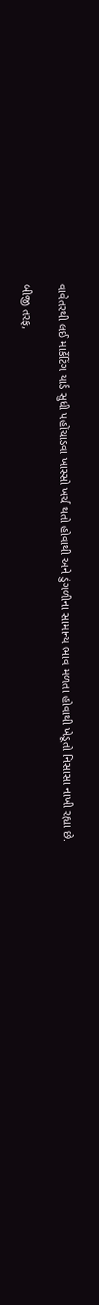વાવેતરથી લઈ માર્કેટિંગ યાર્ડ સુધી પહોંચાડવા ખાસ્સો ખર્ચ થતો હોવાથી અને ડુંગળીના સામાન્ય ભાવ મળતા હોવાથી ખેડૂતો નિસાસા નાખી રહ્યા છે.

બીજી તરફ,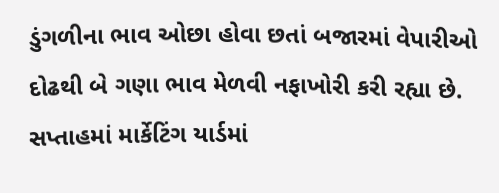ડુંગળીના ભાવ ઓછા હોવા છતાં બજારમાં વેપારીઓ દોઢથી બે ગણા ભાવ મેળવી નફાખોરી કરી રહ્યા છે. સપ્તાહમાં માર્કેટિંગ યાર્ડમાં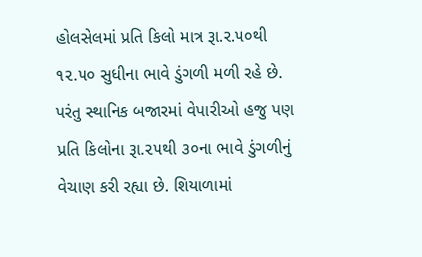હોલસેલમાં પ્રતિ કિલો માત્ર રૂા.ર.૫૦થી ૧૨.૫૦ સુધીના ભાવે ડુંગળી મળી રહે છે. પરંતુ સ્થાનિક બજારમાં વેપારીઓ હજુ પણ પ્રતિ કિલોના રૂા.૨૫થી ૩૦ના ભાવે ડુંગળીનું વેચાણ કરી રહ્યા છે. શિયાળામાં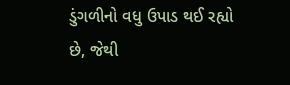ડુંગળીનો વધુ ઉપાડ થઈ રહ્યો છે, જેથી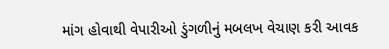માંગ હોવાથી વેપારીઓ ડુંગળીનું મબલખ વેચાણ કરી આવક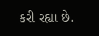કરી રહ્યા છે.